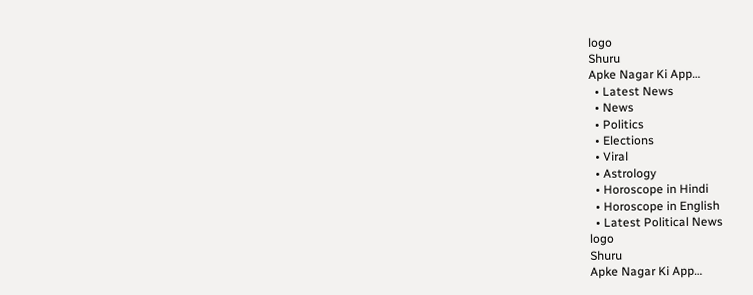logo
Shuru
Apke Nagar Ki App…
  • Latest News
  • News
  • Politics
  • Elections
  • Viral
  • Astrology
  • Horoscope in Hindi
  • Horoscope in English
  • Latest Political News
logo
Shuru
Apke Nagar Ki App…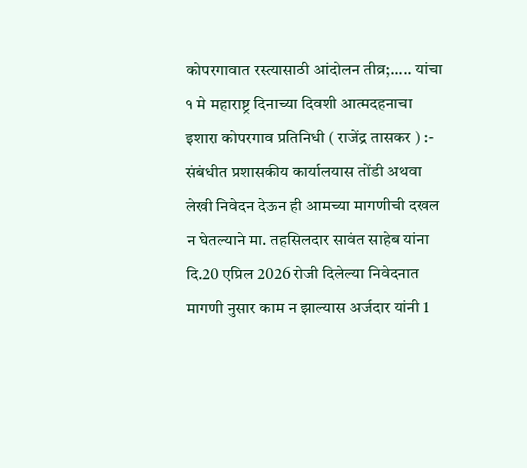कोपरगावात रस्त्यासाठी आंदोलन तीव्र;..... यांचा १ मे महाराष्ट्र दिनाच्या दिवशी आत्मदहनाचा इशारा कोपरगाव प्रतिनिधी ( राजेंद्र तासकर ) :- संबंधीत प्रशासकीय कार्यालयास तोंडी अथवा लेखी निवेदन देऊन ही आमच्या मागणीची दखल न घेतल्याने मा. तहसिलदार सावंत साहेब यांना दि.20 एप्रिल 2026 रोजी दिलेल्या निवेदनात मागणी नुसार काम न झाल्यास अर्जदार यांनी 1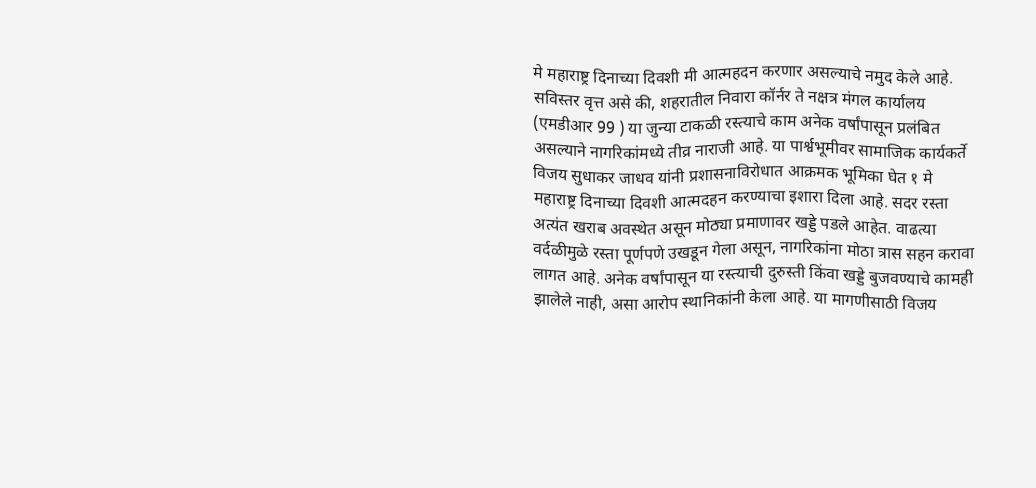मे महाराष्ट्र दिनाच्या दिवशी मी आत्महदन करणार असल्याचे नमुद केले आहे. सविस्तर वृत्त असे की, शहरातील निवारा कॉर्नर ते नक्षत्र मंगल कार्यालय (एमडीआर 99 ) या जुन्या टाकळी रस्त्याचे काम अनेक वर्षांपासून प्रलंबित असल्याने नागरिकांमध्ये तीव्र नाराजी आहे. या पार्श्वभूमीवर सामाजिक कार्यकर्ते विजय सुधाकर जाधव यांनी प्रशासनाविरोधात आक्रमक भूमिका घेत १ मे महाराष्ट्र दिनाच्या दिवशी आत्मदहन करण्याचा इशारा दिला आहे. सदर रस्ता अत्यंत खराब अवस्थेत असून मोठ्या प्रमाणावर खड्डे पडले आहेत. वाढत्या वर्दळीमुळे रस्ता पूर्णपणे उखडून गेला असून, नागरिकांना मोठा त्रास सहन करावा लागत आहे. अनेक वर्षांपासून या रस्त्याची दुरुस्ती किंवा खड्डे बुजवण्याचे कामही झालेले नाही, असा आरोप स्थानिकांनी केला आहे. या मागणीसाठी विजय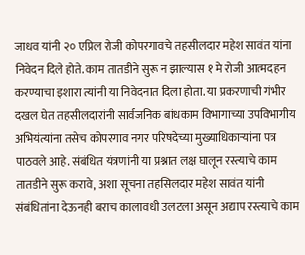जाधव यांनी २० एप्रिल रोजी कोपरगावचे तहसीलदार महेश सावंत यांना निवेदन दिले होते. काम तातडीने सुरू न झाल्यास १ मे रोजी आत्मदहन करण्याचा इशारा त्यांनी या निवेदनात दिला होता. या प्रकरणाची गंभीर दखल घेत तहसीलदारांनी सार्वजनिक बांधकाम विभागाच्या उपविभागीय अभियंत्यांना तसेच कोपरगाव नगर परिषदेच्या मुख्याधिकाऱ्यांना पत्र पाठवले आहे. संबंधित यंत्रणांनी या प्रश्नात लक्ष घालून रस्त्याचे काम तातडीने सुरू करावे, अशा सूचना तहसिलदार महेश सावंत यांनी संबंधितांना देऊनही बराच कालावधी उलटला असून अद्याप रस्त्याचे काम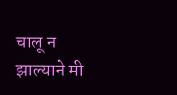चालू न झाल्याने मी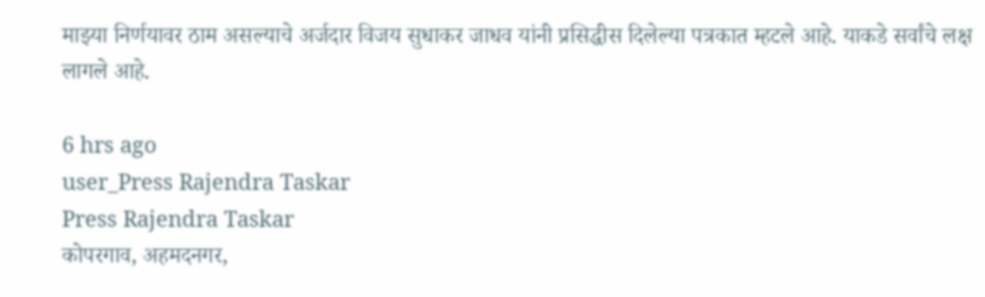माझ्या निर्णयावर ठाम असल्याचे अर्जदार विजय सुधाकर जाधव यांनी प्रसिद्धीस दिलेल्या पत्रकात म्हटले आहे. याकडे सर्वांचे लक्ष लागले आहे.

6 hrs ago
user_Press Rajendra Taskar
Press Rajendra Taskar
कोपरगाव, अहमदनगर,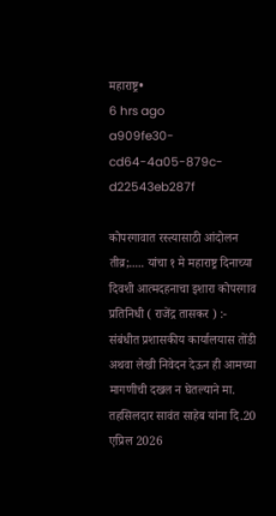महाराष्ट्र•
6 hrs ago
a909fe30-cd64-4a05-879c-d22543eb287f

कोपरगावात रस्त्यासाठी आंदोलन तीव्र;..... यांचा १ मे महाराष्ट्र दिनाच्या दिवशी आत्मदहनाचा इशारा कोपरगाव प्रतिनिधी ( राजेंद्र तासकर ) :- संबंधीत प्रशासकीय कार्यालयास तोंडी अथवा लेखी निवेदन देऊन ही आमच्या मागणीची दखल न घेतल्याने मा. तहसिलदार सावंत साहेब यांना दि.20 एप्रिल 2026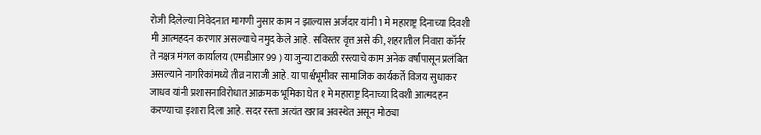रोजी दिलेल्या निवेदनात मागणी नुसार काम न झाल्यास अर्जदार यांनी 1 मे महाराष्ट्र दिनाच्या दिवशी मी आत्महदन करणार असल्याचे नमुद केले आहे. सविस्तर वृत्त असे की, शहरातील निवारा कॉर्नर ते नक्षत्र मंगल कार्यालय (एमडीआर 99 ) या जुन्या टाकळी रस्त्याचे काम अनेक वर्षांपासून प्रलंबित असल्याने नागरिकांमध्ये तीव्र नाराजी आहे. या पार्श्वभूमीवर सामाजिक कार्यकर्ते विजय सुधाकर जाधव यांनी प्रशासनाविरोधात आक्रमक भूमिका घेत १ मे महाराष्ट्र दिनाच्या दिवशी आत्मदहन करण्याचा इशारा दिला आहे. सदर रस्ता अत्यंत खराब अवस्थेत असून मोठ्या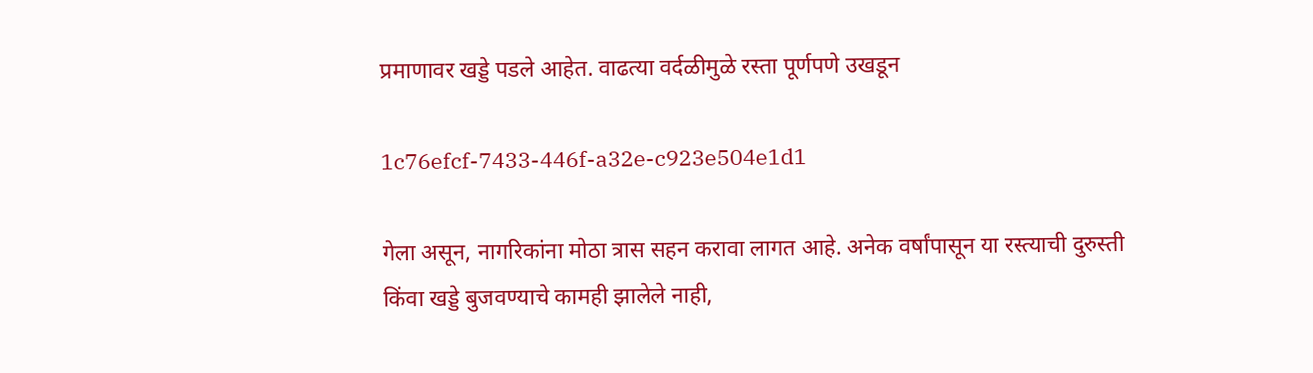प्रमाणावर खड्डे पडले आहेत. वाढत्या वर्दळीमुळे रस्ता पूर्णपणे उखडून

1c76efcf-7433-446f-a32e-c923e504e1d1

गेला असून, नागरिकांना मोठा त्रास सहन करावा लागत आहे. अनेक वर्षांपासून या रस्त्याची दुरुस्ती किंवा खड्डे बुजवण्याचे कामही झालेले नाही,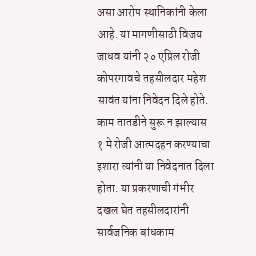असा आरोप स्थानिकांनी केला आहे. या मागणीसाठी विजय जाधव यांनी २० एप्रिल रोजी कोपरगावचे तहसीलदार महेश सावंत यांना निवेदन दिले होते. काम तातडीने सुरू न झाल्यास १ मे रोजी आत्मदहन करण्याचा इशारा त्यांनी या निवेदनात दिला होता. या प्रकरणाची गंभीर दखल घेत तहसीलदारांनी सार्वजनिक बांधकाम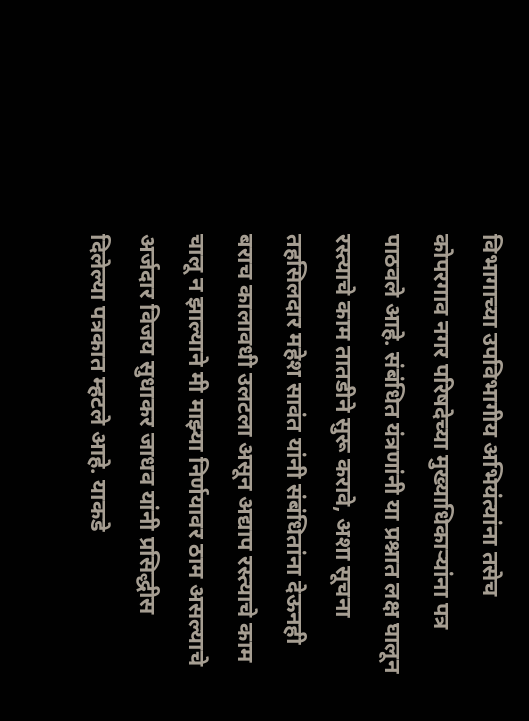विभागाच्या उपविभागीय अभियंत्यांना तसेच कोपरगाव नगर परिषदेच्या मुख्याधिकाऱ्यांना पत्र पाठवले आहे. संबंधित यंत्रणांनी या प्रश्नात लक्ष घालून रस्त्याचे काम तातडीने सुरू करावे, अशा सूचना तहसिलदार महेश सावंत यांनी संबंधितांना देऊनही बराच कालावधी उलटला असून अद्याप रस्त्याचे काम चालू न झाल्याने मी माझ्या निर्णयावर ठाम असल्याचे अर्जदार विजय सुधाकर जाधव यांनी प्रसिद्धीस दिलेल्या पत्रकात म्हटले आहे. याकडे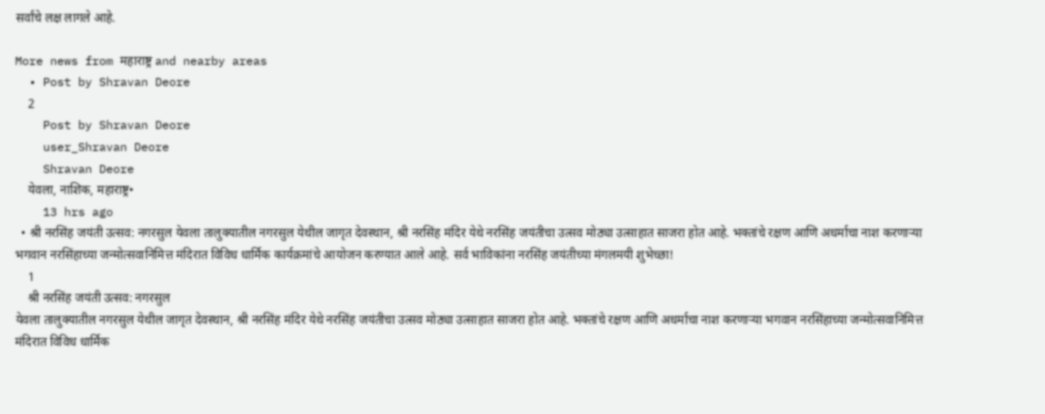सर्वांचे लक्ष लागले आहे.

More news from महाराष्ट्र and nearby areas
  • Post by Shravan Deore
    2
    Post by Shravan Deore
    user_Shravan Deore
    Shravan Deore
    येवला, नाशिक, महाराष्ट्र•
    13 hrs ago
  • श्री नरसिंह जयंती उत्सव: नगरसुल येवला तालुक्यातील नगरसुल येथील जागृत देवस्थान, श्री नरसिंह मंदिर येथे नरसिंह जयंतीचा उत्सव मोठ्या उत्साहात साजरा होत आहे. भक्तांचे रक्षण आणि अधर्माचा नाश करणाऱ्या भगवान नरसिंहाच्या जन्मोत्सवानिमित्त मंदिरात विविध धार्मिक कार्यक्रमांचे आयोजन करण्यात आले आहे. सर्व भाविकांना नरसिंह जयंतीच्या मंगलमयी शुभेच्छा!
    1
    श्री नरसिंह जयंती उत्सव: नगरसुल
येवला तालुक्यातील नगरसुल येथील जागृत देवस्थान, श्री नरसिंह मंदिर येथे नरसिंह जयंतीचा उत्सव मोठ्या उत्साहात साजरा होत आहे. भक्तांचे रक्षण आणि अधर्माचा नाश करणाऱ्या भगवान नरसिंहाच्या जन्मोत्सवानिमित्त मंदिरात विविध धार्मिक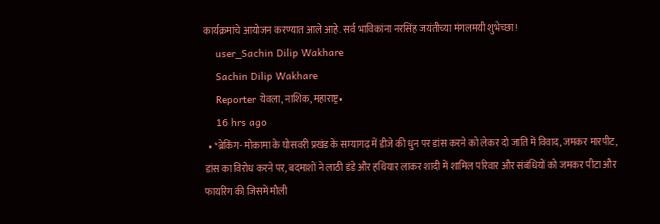कार्यक्रमांचे आयोजन करण्यात आले आहे. सर्व भाविकांना नरसिंह जयंतीच्या मंगलमयी शुभेच्छा!
    user_Sachin Dilip Wakhare
    Sachin Dilip Wakhare
    Reporter येवला, नाशिक, महाराष्ट्र•
    16 hrs ago
  • *ब्रेकिंग- मोकामा के घोसवरी प्रखंड के सम्यागढ़ में डीजे की धुन पर डांस करने को लेकर दो जाति में विवाद, जमकर मारपीट, डांस का विरोध करने पर, बदमाशों ने लाठी डंडे और हथियार लाकर शादी में शामिल परिवार और संबंधियों को जमकर पीटा और फायरिंग की जिसमें मौली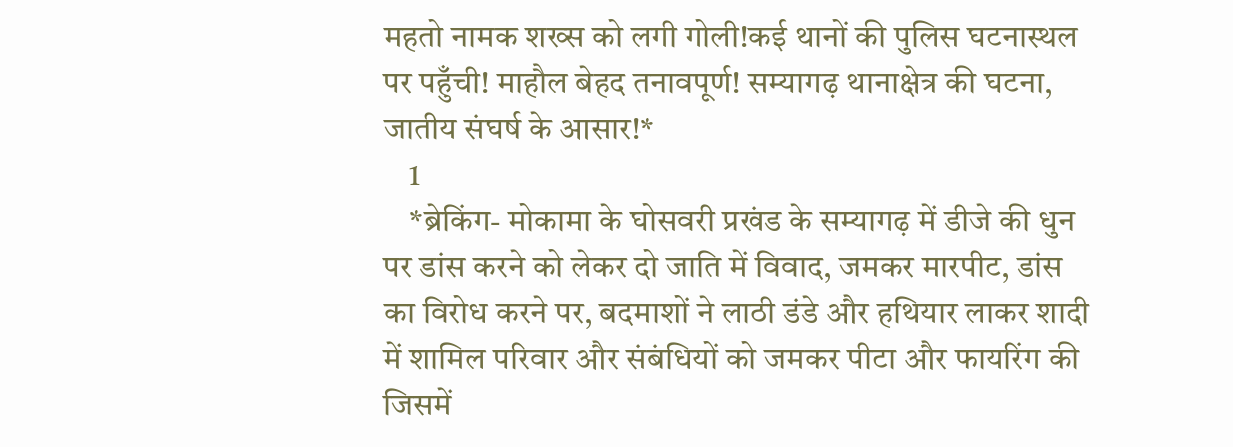महतो नामक शख्स को लगी गोली!कई थानों की पुलिस घटनास्थल पर पहुँची! माहौल बेहद तनावपूर्ण! सम्यागढ़ थानाक्षेत्र की घटना, जातीय संघर्ष के आसार!*
    1
    *ब्रेकिंग- मोकामा के घोसवरी प्रखंड के सम्यागढ़ में डीजे की धुन पर डांस करने को लेकर दो जाति में विवाद, जमकर मारपीट, डांस का विरोध करने पर, बदमाशों ने लाठी डंडे और हथियार लाकर शादी में शामिल परिवार और संबंधियों को जमकर पीटा और फायरिंग की जिसमें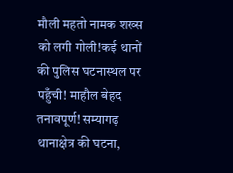मौली महतो नामक शख्स को लगी गोली!कई थानों की पुलिस घटनास्थल पर पहुँची! माहौल बेहद तनावपूर्ण! सम्यागढ़ थानाक्षेत्र की घटना,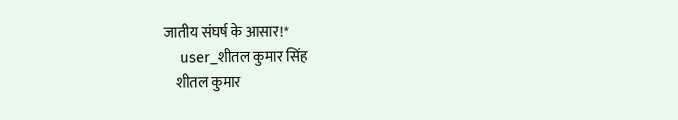जातीय संघर्ष के आसार!*
    user_शीतल कुमार सिंह
    शीतल कुमार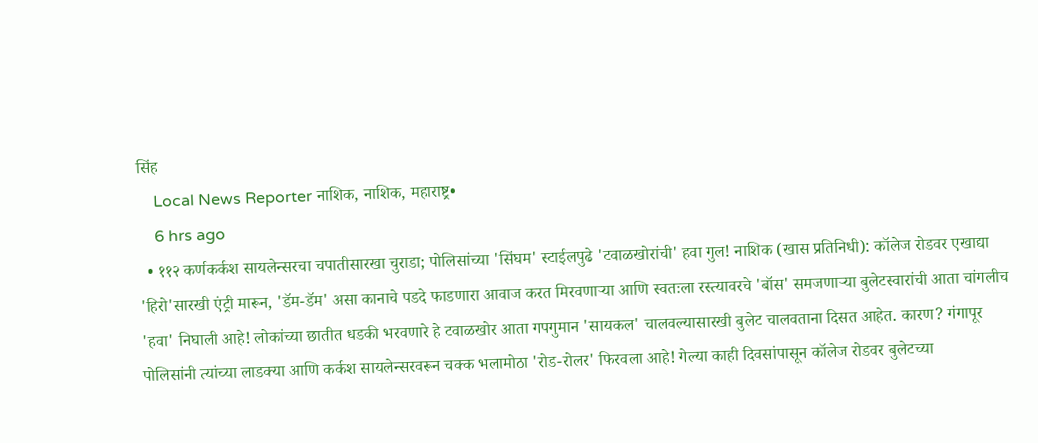सिंह
    Local News Reporter नाशिक, नाशिक, महाराष्ट्र•
    6 hrs ago
  • ११२ कर्णकर्कश सायलेन्सरचा चपातीसारखा चुराडा; पोलिसांच्या 'सिंघम' स्टाईलपुढे 'टवाळखोरांची' हवा गुल! नाशिक (खास प्रतिनिधी): कॉलेज रोडवर एखाद्या 'हिरो'सारखी एंट्री मारून, 'डॅम-डॅम' असा कानाचे पडदे फाडणारा आवाज करत मिरवणाऱ्या आणि स्वतःला रस्त्यावरचे 'बॉस' समजणाऱ्या बुलेटस्वारांची आता चांगलीच 'हवा' निघाली आहे! लोकांच्या छातीत धडकी भरवणारे हे टवाळखोर आता गपगुमान 'सायकल' चालवल्यासारखी बुलेट चालवताना दिसत आहेत. कारण? गंगापूर पोलिसांनी त्यांच्या लाडक्या आणि कर्कश सायलेन्सरवरून चक्क भलामोठा 'रोड-रोलर' फिरवला आहे! गेल्या काही दिवसांपासून कॉलेज रोडवर बुलेटच्या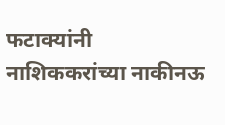फटाक्यांनी नाशिककरांच्या नाकीनऊ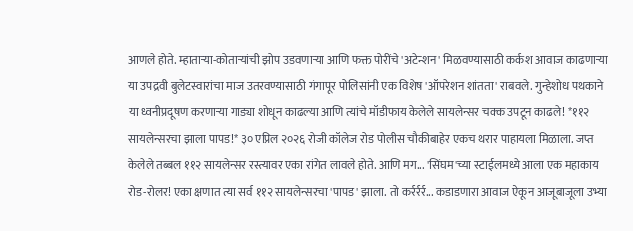आणले होते. म्हाताऱ्या-कोताऱ्यांची झोप उडवणाऱ्या आणि फक्त पोरींचे 'अटेन्शन' मिळवण्यासाठी कर्कश आवाज काढणाऱ्या या उपद्रवी बुलेटस्वारांचा माज उतरवण्यासाठी गंगापूर पोलिसांनी एक विशेष 'ऑपरेशन शांतता' राबवले. गुन्हेशोध पथकाने या ध्वनीप्रदूषण करणाऱ्या गाड्या शोधून काढल्या आणि त्यांचे मॉडीफाय केलेले सायलेन्सर चक्क उपटून काढले! *११२ सायलेन्सरचा झाला पापड!* ३० एप्रिल २०२६ रोजी कॉलेज रोड पोलीस चौकीबाहेर एकच थरार पाहायला मिळाला. जप्त केलेले तब्बल ११२ सायलेन्सर रस्त्यावर एका रांगेत लावले होते. आणि मग... 'सिंघम'च्या स्टाईलमध्ये आला एक महाकाय रोड-रोलर! एका क्षणात त्या सर्व ११२ सायलेन्सरचा 'पापड' झाला. तो कर्रर्रर्र... कडाडणारा आवाज ऐकून आजूबाजूला उभ्या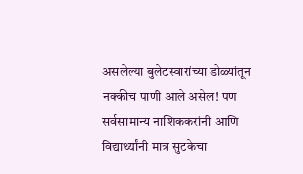असलेल्या बुलेटस्वारांच्या डोळ्यांतून नक्कीच पाणी आले असेल! पण सर्वसामान्य नाशिककरांनी आणि विद्यार्थ्यांनी मात्र सुटकेचा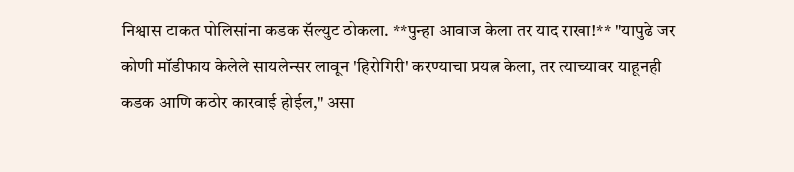निश्वास टाकत पोलिसांना कडक सॅल्युट ठोकला. **पुन्हा आवाज केला तर याद राखा!** "यापुढे जर कोणी मॉडीफाय केलेले सायलेन्सर लावून 'हिरोगिरी' करण्याचा प्रयत्न केला, तर त्याच्यावर याहूनही कडक आणि कठोर कारवाई होईल," असा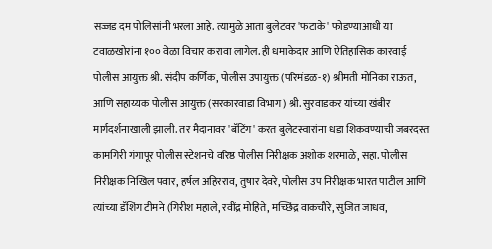सज्जड दम पोलिसांनी भरला आहे. त्यामुळे आता बुलेटवर 'फटाके' फोडण्याआधी या टवाळखोरांना १०० वेळा विचार करावा लागेल. ही धमाकेदार आणि ऐतिहासिक कारवाई पोलीस आयुक्त श्री. संदीप कर्णिक, पोलीस उपायुक्त (परिमंडळ-१) श्रीमती मोनिका राऊत, आणि सहाय्यक पोलीस आयुक्त (सरकारवाडा विभाग) श्री. सुरवाडकर यांच्या खंबीर मार्गदर्शनाखाली झाली. तर मैदानावर 'बॅटिंग' करत बुलेटस्वारांना धडा शिकवण्याची जबरदस्त कामगिरी गंगापूर पोलीस स्टेशनचे वरिष्ठ पोलीस निरीक्षक अशोक शरमाळे, सहा. पोलीस निरीक्षक निखिल पवार, हर्षल अहिरराव, तुषार देवरे, पोलीस उप निरीक्षक भारत पाटील आणि त्यांच्या डॅशिंग टीमने (गिरीश महाले, रवींद्र मोहिते, मच्छिंद्र वाकचौरे, सुजित जाधव,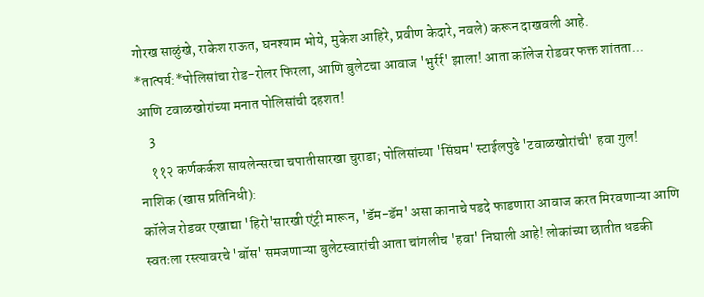गोरख साळुंखे, राकेश राऊत, घनश्याम भोये, मुकेश आहिरे, प्रवीण केदारे, नवले) करून दाखवली आहे. *तात्पर्य:*पोलिसांचा रोड-रोलर फिरला, आणि बुलेटचा आवाज 'भुर्रर्र' झाला! आता कॉलेज रोडवर फक्त शांतता... आणि टवाळखोरांच्या मनात पोलिसांची दहशत!
    3
    ११२ कर्णकर्कश सायलेन्सरचा चपातीसारखा चुराडा; पोलिसांच्या 'सिंघम' स्टाईलपुढे 'टवाळखोरांची' हवा गुल!
नाशिक (खास प्रतिनिधी):
कॉलेज रोडवर एखाद्या 'हिरो'सारखी एंट्री मारून, 'डॅम-डॅम' असा कानाचे पडदे फाडणारा आवाज करत मिरवणाऱ्या आणि स्वतःला रस्त्यावरचे 'बॉस' समजणाऱ्या बुलेटस्वारांची आता चांगलीच 'हवा' निघाली आहे! लोकांच्या छातीत धडकी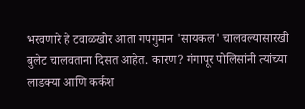भरवणारे हे टवाळखोर आता गपगुमान 'सायकल' चालवल्यासारखी बुलेट चालवताना दिसत आहेत. कारण? गंगापूर पोलिसांनी त्यांच्या लाडक्या आणि कर्कश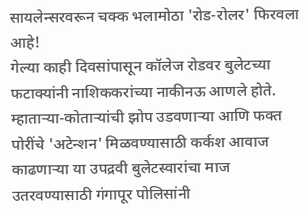सायलेन्सरवरून चक्क भलामोठा 'रोड-रोलर' फिरवला आहे!
गेल्या काही दिवसांपासून कॉलेज रोडवर बुलेटच्या फटाक्यांनी नाशिककरांच्या नाकीनऊ आणले होते. म्हाताऱ्या-कोताऱ्यांची झोप उडवणाऱ्या आणि फक्त पोरींचे 'अटेन्शन' मिळवण्यासाठी कर्कश आवाज काढणाऱ्या या उपद्रवी बुलेटस्वारांचा माज उतरवण्यासाठी गंगापूर पोलिसांनी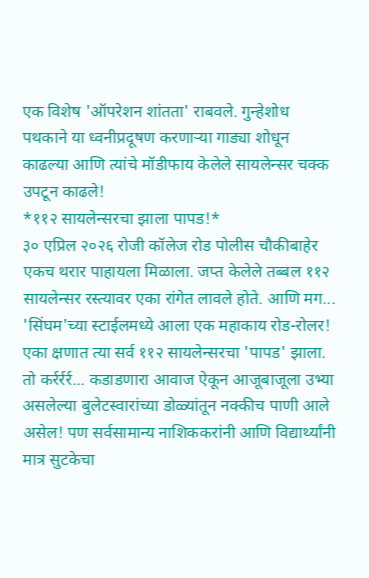एक विशेष 'ऑपरेशन शांतता' राबवले. गुन्हेशोध पथकाने या ध्वनीप्रदूषण करणाऱ्या गाड्या शोधून काढल्या आणि त्यांचे मॉडीफाय केलेले सायलेन्सर चक्क उपटून काढले!
*११२ सायलेन्सरचा झाला पापड!*
३० एप्रिल २०२६ रोजी कॉलेज रोड पोलीस चौकीबाहेर एकच थरार पाहायला मिळाला. जप्त केलेले तब्बल ११२ सायलेन्सर रस्त्यावर एका रांगेत लावले होते. आणि मग... 'सिंघम'च्या स्टाईलमध्ये आला एक महाकाय रोड-रोलर! एका क्षणात त्या सर्व ११२ सायलेन्सरचा 'पापड' झाला. तो कर्रर्रर्र... कडाडणारा आवाज ऐकून आजूबाजूला उभ्या असलेल्या बुलेटस्वारांच्या डोळ्यांतून नक्कीच पाणी आले असेल! पण सर्वसामान्य नाशिककरांनी आणि विद्यार्थ्यांनी मात्र सुटकेचा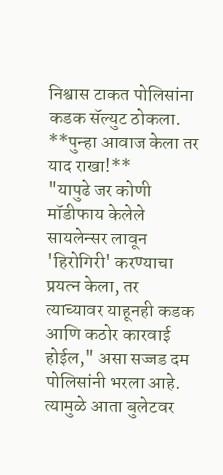निश्वास टाकत पोलिसांना कडक सॅल्युट ठोकला.
**पुन्हा आवाज केला तर याद राखा!**
"यापुढे जर कोणी मॉडीफाय केलेले सायलेन्सर लावून 'हिरोगिरी' करण्याचा प्रयत्न केला, तर त्याच्यावर याहूनही कडक आणि कठोर कारवाई होईल," असा सज्जड दम पोलिसांनी भरला आहे. त्यामुळे आता बुलेटवर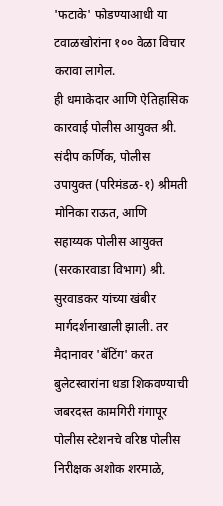'फटाके' फोडण्याआधी या टवाळखोरांना १०० वेळा विचार करावा लागेल.
ही धमाकेदार आणि ऐतिहासिक कारवाई पोलीस आयुक्त श्री. संदीप कर्णिक, पोलीस उपायुक्त (परिमंडळ-१) श्रीमती मोनिका राऊत, आणि सहाय्यक पोलीस आयुक्त (सरकारवाडा विभाग) श्री. सुरवाडकर यांच्या खंबीर मार्गदर्शनाखाली झाली. तर मैदानावर 'बॅटिंग' करत बुलेटस्वारांना धडा शिकवण्याची जबरदस्त कामगिरी गंगापूर पोलीस स्टेशनचे वरिष्ठ पोलीस निरीक्षक अशोक शरमाळे,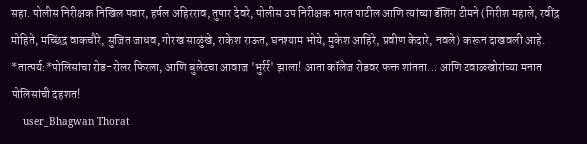सहा. पोलीस निरीक्षक निखिल पवार, हर्षल अहिरराव, तुषार देवरे, पोलीस उप निरीक्षक भारत पाटील आणि त्यांच्या डॅशिंग टीमने (गिरीश महाले, रवींद्र मोहिते, मच्छिंद्र वाकचौरे, सुजित जाधव, गोरख साळुंखे, राकेश राऊत, घनश्याम भोये, मुकेश आहिरे, प्रवीण केदारे, नवले) करून दाखवली आहे.
*तात्पर्य:*पोलिसांचा रोड-रोलर फिरला, आणि बुलेटचा आवाज 'भुर्रर्र' झाला! आता कॉलेज रोडवर फक्त शांतता... आणि टवाळखोरांच्या मनात पोलिसांची दहशत!
    user_Bhagwan Thorat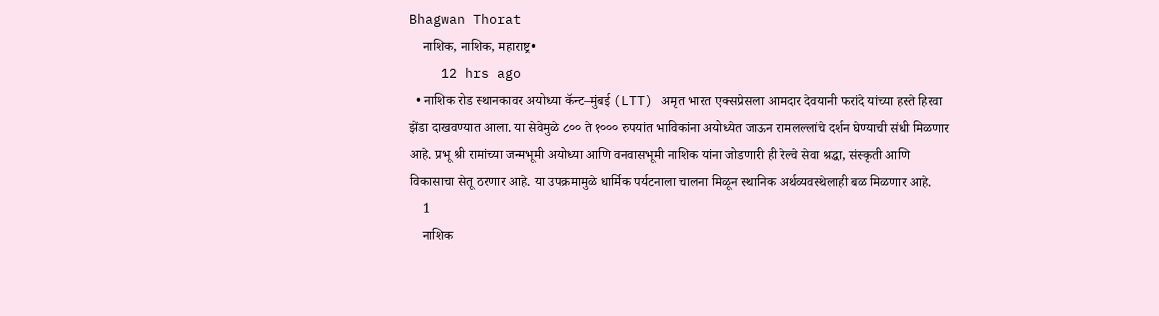Bhagwan Thorat
    नाशिक, नाशिक, महाराष्ट्र•
    12 hrs ago
  • नाशिक रोड स्थानकावर अयोध्या कॅन्ट–मुंबई (LTT) अमृत भारत एक्सप्रेसला आमदार देवयानी फरांदे यांच्या हस्ते हिरवा झेंडा दाखवण्यात आला. या सेवेमुळे ८०० ते १००० रुपयांत भाविकांना अयोध्येत जाऊन रामलल्लांचे दर्शन घेण्याची संधी मिळणार आहे. प्रभू श्री रामांच्या जन्मभूमी अयोध्या आणि वनवासभूमी नाशिक यांना जोडणारी ही रेल्वे सेवा श्रद्धा, संस्कृती आणि विकासाचा सेतू ठरणार आहे. या उपक्रमामुळे धार्मिक पर्यटनाला चालना मिळून स्थानिक अर्थव्यवस्थेलाही बळ मिळणार आहे.
    1
    नाशिक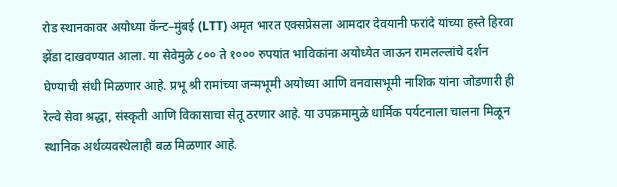रोड स्थानकावर अयोध्या कॅन्ट–मुंबई (LTT) अमृत भारत एक्सप्रेसला आमदार देवयानी फरांदे यांच्या हस्ते हिरवा झेंडा दाखवण्यात आला. या सेवेमुळे ८०० ते १००० रुपयांत भाविकांना अयोध्येत जाऊन रामलल्लांचे दर्शन घेण्याची संधी मिळणार आहे. प्रभू श्री रामांच्या जन्मभूमी अयोध्या आणि वनवासभूमी नाशिक यांना जोडणारी ही रेल्वे सेवा श्रद्धा, संस्कृती आणि विकासाचा सेतू ठरणार आहे. या उपक्रमामुळे धार्मिक पर्यटनाला चालना मिळून स्थानिक अर्थव्यवस्थेलाही बळ मिळणार आहे.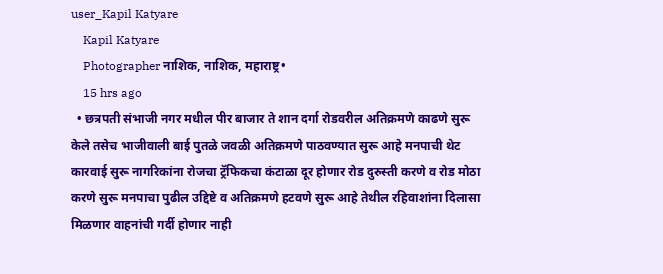user_Kapil Katyare
    Kapil Katyare
    Photographer नाशिक, नाशिक, महाराष्ट्र•
    15 hrs ago
  • छत्रपती संभाजी नगर मधील पीर बाजार ते शान दर्गा रोडवरील अतिक्रमणे काढणे सुरू केले तसेच भाजीवाली बाई पुतळे जवळी अतिक्रमणे पाठवण्यात सुरू आहे मनपाची थेट कारवाई सुरू नागरिकांना रोजचा ट्रॅफिकचा कंटाळा दूर होणार रोड दुरुस्ती करणे व रोड मोठा करणे सुरू मनपाचा पुढील उद्दिष्टे व अतिक्रमणे हटवणे सुरू आहे तेथील रहिवाशांना दिलासा मिळणार वाहनांची गर्दी होणार नाही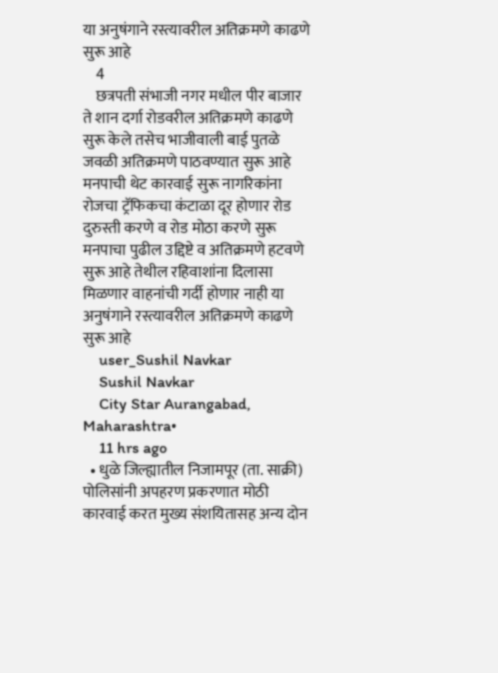या अनुषंगाने रस्त्यावरील अतिक्रमणे काढणे सुरू आहे
    4
    छत्रपती संभाजी नगर मधील पीर बाजार ते शान दर्गा रोडवरील अतिक्रमणे काढणे सुरू केले तसेच भाजीवाली बाई पुतळे जवळी अतिक्रमणे पाठवण्यात सुरू आहे मनपाची थेट कारवाई सुरू नागरिकांना रोजचा ट्रॅफिकचा कंटाळा दूर होणार रोड दुरुस्ती करणे व रोड मोठा करणे सुरू मनपाचा पुढील उद्दिष्टे व अतिक्रमणे हटवणे सुरू आहे तेथील रहिवाशांना दिलासा मिळणार वाहनांची गर्दी होणार नाही या अनुषंगाने रस्त्यावरील अतिक्रमणे काढणे सुरू आहे
    user_Sushil Navkar
    Sushil Navkar
    City Star Aurangabad, Maharashtra•
    11 hrs ago
  • धुळे जिल्ह्यातील निजामपूर (ता. साक्री) पोलिसांनी अपहरण प्रकरणात मोठी कारवाई करत मुख्य संशयितासह अन्य दोन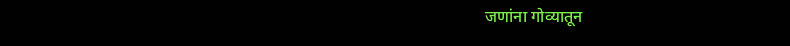जणांना गोव्यातून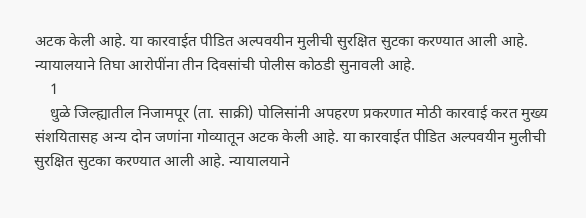अटक केली आहे. या कारवाईत पीडित अल्पवयीन मुलीची सुरक्षित सुटका करण्यात आली आहे. न्यायालयाने तिघा आरोपींना तीन दिवसांची पोलीस कोठडी सुनावली आहे.
    1
    धुळे जिल्ह्यातील निजामपूर (ता. साक्री) पोलिसांनी अपहरण प्रकरणात मोठी कारवाई करत मुख्य संशयितासह अन्य दोन जणांना गोव्यातून अटक केली आहे. या कारवाईत पीडित अल्पवयीन मुलीची सुरक्षित सुटका करण्यात आली आहे. न्यायालयाने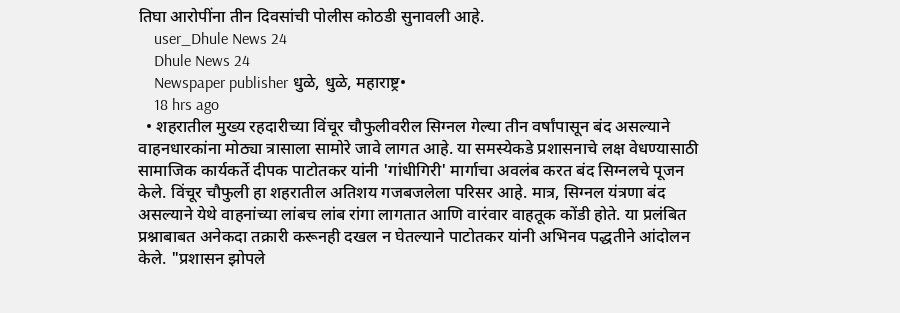तिघा आरोपींना तीन दिवसांची पोलीस कोठडी सुनावली आहे.
    user_Dhule News 24
    Dhule News 24
    Newspaper publisher धुळे, धुळे, महाराष्ट्र•
    18 hrs ago
  • शहरातील मुख्य रहदारीच्या विंचूर चौफुलीवरील सिग्नल गेल्या तीन वर्षांपासून बंद असल्याने वाहनधारकांना मोठ्या त्रासाला सामोरे जावे लागत आहे. या समस्येकडे प्रशासनाचे लक्ष वेधण्यासाठी सामाजिक कार्यकर्ते दीपक पाटोतकर यांनी 'गांधीगिरी' मार्गाचा अवलंब करत बंद सिग्नलचे पूजन केले. विंचूर चौफुली हा शहरातील अतिशय गजबजलेला परिसर आहे. मात्र, सिग्नल यंत्रणा बंद असल्याने येथे वाहनांच्या लांबच लांब रांगा लागतात आणि वारंवार वाहतूक कोंडी होते. या प्रलंबित प्रश्नाबाबत अनेकदा तक्रारी करूनही दखल न घेतल्याने पाटोतकर यांनी अभिनव पद्धतीने आंदोलन केले. "प्रशासन झोपले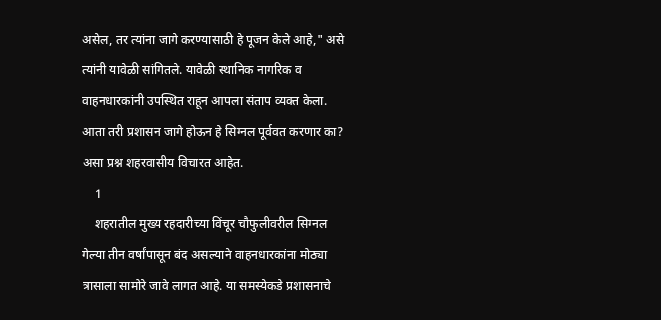असेल, तर त्यांना जागे करण्यासाठी हे पूजन केले आहे," असे त्यांनी यावेळी सांगितले. यावेळी स्थानिक नागरिक व वाहनधारकांनी उपस्थित राहून आपला संताप व्यक्त केला. आता तरी प्रशासन जागे होऊन हे सिग्नल पूर्ववत करणार का? असा प्रश्न शहरवासीय विचारत आहेत.
    1
    शहरातील मुख्य रहदारीच्या विंचूर चौफुलीवरील सिग्नल गेल्या तीन वर्षांपासून बंद असल्याने वाहनधारकांना मोठ्या त्रासाला सामोरे जावे लागत आहे. या समस्येकडे प्रशासनाचे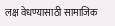लक्ष वेधण्यासाठी सामाजिक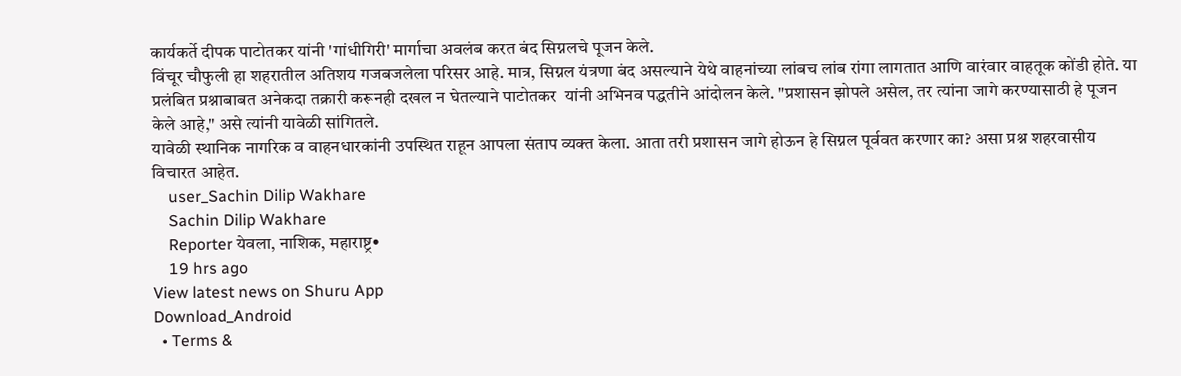कार्यकर्ते दीपक पाटोतकर यांनी 'गांधीगिरी' मार्गाचा अवलंब करत बंद सिग्नलचे पूजन केले.
विंचूर चौफुली हा शहरातील अतिशय गजबजलेला परिसर आहे. मात्र, सिग्नल यंत्रणा बंद असल्याने येथे वाहनांच्या लांबच लांब रांगा लागतात आणि वारंवार वाहतूक कोंडी होते. या प्रलंबित प्रश्नाबाबत अनेकदा तक्रारी करूनही दखल न घेतल्याने पाटोतकर  यांनी अभिनव पद्धतीने आंदोलन केले. "प्रशासन झोपले असेल, तर त्यांना जागे करण्यासाठी हे पूजन केले आहे," असे त्यांनी यावेळी सांगितले.
यावेळी स्थानिक नागरिक व वाहनधारकांनी उपस्थित राहून आपला संताप व्यक्त केला. आता तरी प्रशासन जागे होऊन हे सिग्नल पूर्ववत करणार का? असा प्रश्न शहरवासीय विचारत आहेत.
    user_Sachin Dilip Wakhare
    Sachin Dilip Wakhare
    Reporter येवला, नाशिक, महाराष्ट्र•
    19 hrs ago
View latest news on Shuru App
Download_Android
  • Terms &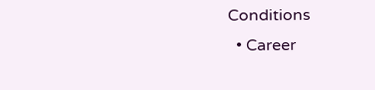Conditions
  • Career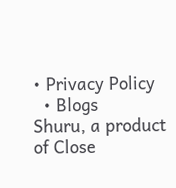• Privacy Policy
  • Blogs
Shuru, a product of Close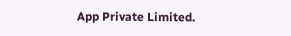App Private Limited.